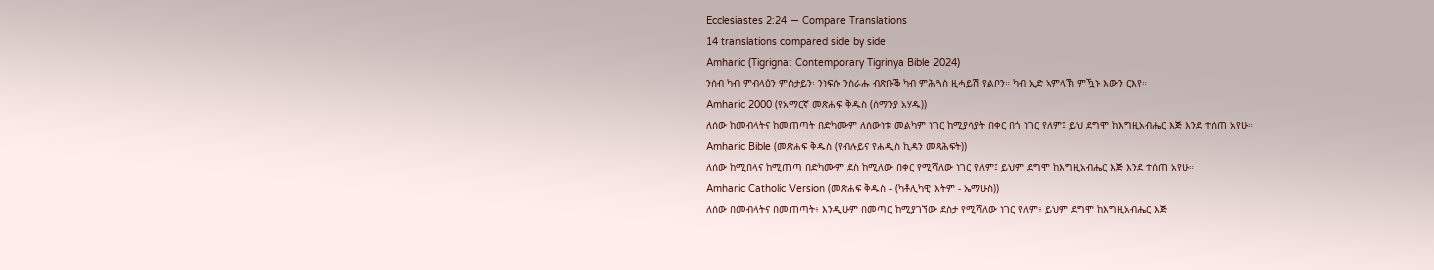Ecclesiastes 2:24 — Compare Translations
14 translations compared side by side
Amharic (Tigrigna: Contemporary Tigrinya Bible 2024)
ንሰብ ካብ ምብላዕን ምስታይን፡ ንነፍሱ ንስራሑ ብጽቡቕ ካብ ምሕጓስ ዚሓይሽ የልቦን። ካብ ኢድ ኣምላኽ ምዃኑ እውን ርእየ።
Amharic 2000 (የአማርኛ መጽሐፍ ቅዱስ (ሰማንያ አሃዱ))
ለሰው ከመብላትና ከመጠጣት በድካሙም ለሰውነቱ መልካም ነገር ከሚያሳያት በቀር በጎ ነገር የለም፤ ይህ ደግሞ ከእግዚአብሔር እጅ እንደ ተሰጠ አየሁ።
Amharic Bible (መጽሐፍ ቅዱስ (የብሉይና የሐዲስ ኪዳን መጻሕፍት))
ለሰው ከሚበላና ከሚጠጣ በድካሙም ደስ ከሚለው በቀር የሚሻለው ነገር የለም፤ ይህም ደግሞ ከእግዚአብሔር እጅ እንደ ተሰጠ አየሁ።
Amharic Catholic Version (መጽሐፍ ቅዱስ - (ካቶሊካዊ እትም - ኤማሁስ))
ለሰው በመብላትና በመጠጣት፥ እንዲሁም በመጣር ከሚያገኘው ደስታ የሚሻለው ነገር የለም፥ ይህም ደግሞ ከእግዚአብሔር እጅ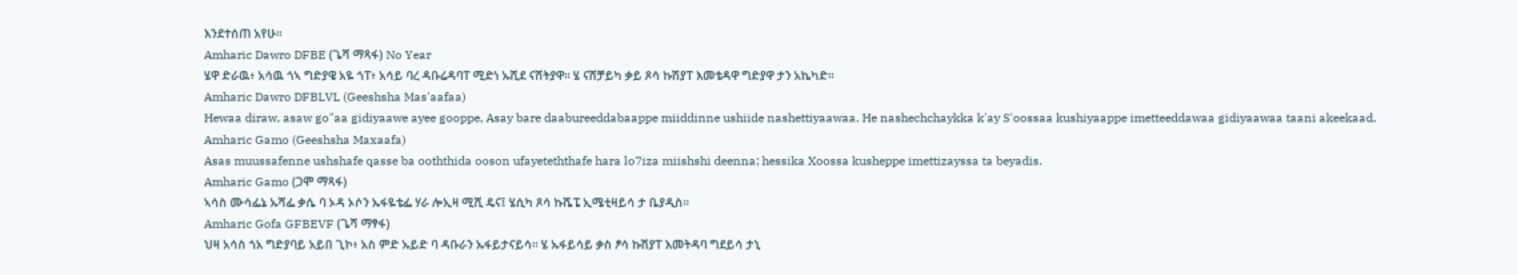እንደተሰጠ አየሁ።
Amharic Dawro DFBE (ጌሻ ማጻፋ) No Year
ሄዋ ድራዉ፥ አሳዉ ጎኣ ግድያዌ አዬ ጎፐ፥ አሳይ ባረ ዳቡሬዳባፐ ሚድነ ኡሺደ ናሸትያዋ። ሄ ናሸቻይካ ቃይ ጾሳ ኩሽያፐ እመቴዳዋ ግድያዋ ታን አኬካድ።
Amharic Dawro DFBLVL (Geeshsha Mas'aafaa)
Hewaa diraw, asaw go"aa gidiyaawe ayee gooppe, Asay bare daabureeddabaappe miiddinne ushiide nashettiyaawaa. He nashechchaykka k'ay S'oossaa kushiyaappe imetteeddawaa gidiyaawaa taani akeekaad.
Amharic Gamo (Geeshsha Maxaafa)
Asas muussafenne ushshafe qasse ba ooththida ooson ufayeteththafe hara lo7iza miishshi deenna; hessika Xoossa kusheppe imettizayssa ta beyadis.
Amharic Gamo (ጋሞ ማጻፋ)
ኣሳስ ሙሳፌኔ ኡሻፌ ቃሴ ባ ኦዳ ኦሶን ኡፋዬቴፌ ሃራ ሎኢዛ ሚሺ ዴና፤ ሄሲካ ጾሳ ኩሼፔ ኢሜቲዛይሳ ታ ቤያዲስ።
Amharic Gofa GFBEVF (ጌሻ ማፃፋ)
ህዛ አሳስ ጎአ ግድያባይ አይበ ጊኮ፥ አስ ምድ ኡይድ ባ ዳቡራን ኡፋይታናይሳ። ሄ ኡፋይሳይ ቃስ ፆሳ ኩሽያፐ እመትዳባ ግደይሳ ታኒ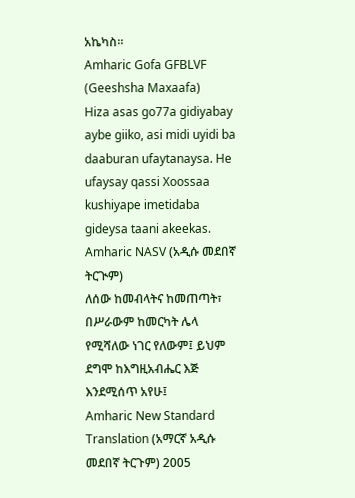አኬካስ።
Amharic Gofa GFBLVF (Geeshsha Maxaafa)
Hiza asas go77a gidiyabay aybe giiko, asi midi uyidi ba daaburan ufaytanaysa. He ufaysay qassi Xoossaa kushiyape imetidaba gideysa taani akeekas.
Amharic NASV (አዲሱ መደበኛ ትርጒም)
ለሰው ከመብላትና ከመጠጣት፣ በሥራውም ከመርካት ሌላ የሚሻለው ነገር የለውም፤ ይህም ደግሞ ከእግዚአብሔር እጅ እንደሚሰጥ አየሁ፤
Amharic New Standard Translation (አማርኛ አዲሱ መደበኛ ትርጉም) 2005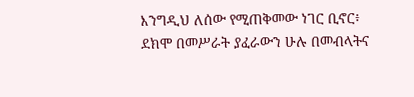እንግዲህ ለሰው የሚጠቅመው ነገር ቢኖር፥ ደክሞ በመሥራት ያፈራውን ሁሉ በመብላትና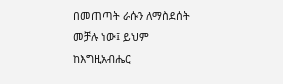በመጠጣት ራሱን ለማስደሰት መቻሉ ነው፤ ይህም ከእግዚአብሔር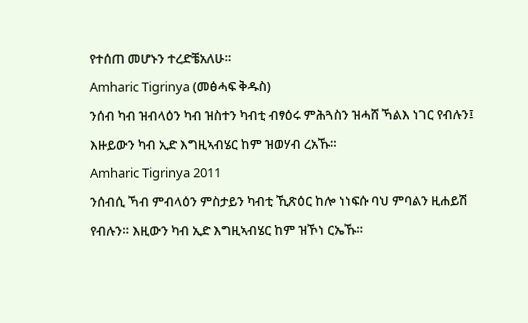የተሰጠ መሆኑን ተረድቼአለሁ።
Amharic Tigrinya (መፅሓፍ ቅዱስ)
ንሰብ ካብ ዝብላዕን ካብ ዝስተን ካብቲ ብፃዕሩ ምሕጓስን ዝሓሸ ኻልእ ነገር የብሉን፤ እዙይውን ካብ ኢድ እግዚኣብሄር ከም ዝወሃብ ረአኹ።
Amharic Tigrinya 2011
ንሰብሲ ኻብ ምብላዕን ምስታይን ካብቲ ኺጽዕር ከሎ ነነፍሱ ባህ ምባልን ዚሐይሽ የብሉን። እዚውን ካብ ኢድ እግዚኣብሄር ከም ዝኾነ ርኤኹ።